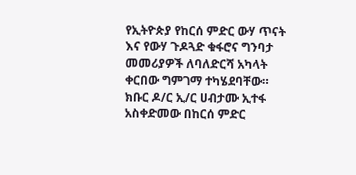የኢትዮጵያ የከርሰ ምድር ውሃ ጥናት እና የውሃ ጉዶጓድ ቁፋሮና ግንባታ መመሪያዎች ለባለድርሻ አካላት ቀርበው ግምገማ ተካሄደባቸው።
ክቡር ዶ/ር ኢ/ር ሀብታሙ ኢተፋ አስቀድመው በከርሰ ምድር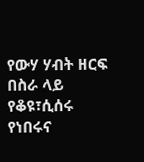የውሃ ሃብት ዘርፍ በስራ ላይ የቆዩ፣ሲሰሩ የነበሩና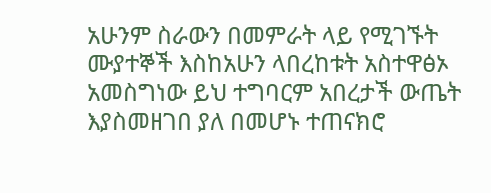አሁንም ስራውን በመምራት ላይ የሚገኙት ሙያተኞች እስከአሁን ላበረከቱት አስተዋፅኦ አመስግነው ይህ ተግባርም አበረታች ውጤት እያስመዘገበ ያለ በመሆኑ ተጠናክሮ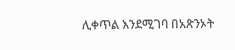ሊቀጥል እንደሚገባ በአጽንኦት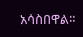አሳስበዋል።